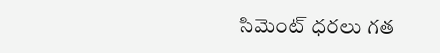సిమెంట్ ధరలు గత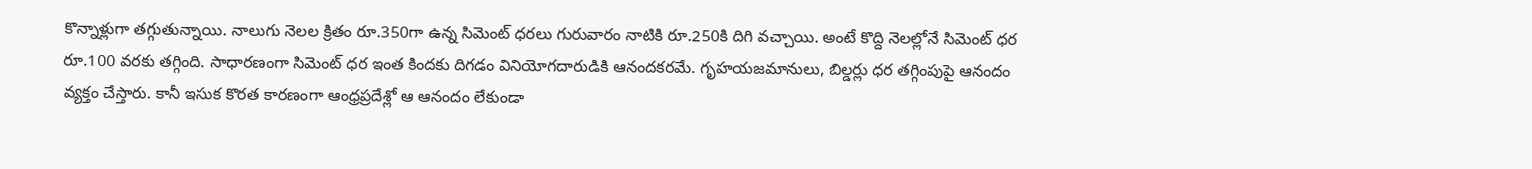కొన్నాళ్లుగా తగ్గుతున్నాయి. నాలుగు నెలల క్రితం రూ.350గా ఉన్న సిమెంట్ ధరలు గురువారం నాటికి రూ.250కి దిగి వచ్చాయి. అంటే కొద్ది నెలల్లోనే సిమెంట్ ధర రూ.100 వరకు తగ్గింది. సాధారణంగా సిమెంట్ ధర ఇంత కిందకు దిగడం వినియోగదారుడికి ఆనందకరమే. గృహయజమానులు, బిల్డర్లు ధర తగ్గింపుపై ఆనందం వ్యక్తం చేస్తారు. కానీ ఇసుక కొరత కారణంగా ఆంధ్రప్రదేశ్లో ఆ ఆనందం లేకుండా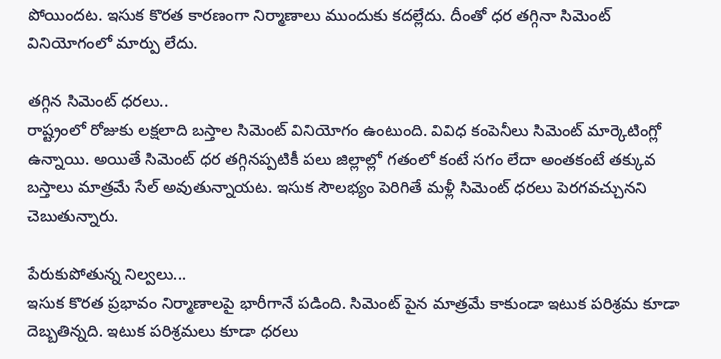పోయిందట. ఇసుక కొరత కారణంగా నిర్మాణాలు ముందుకు కదల్లేదు. దీంతో ధర తగ్గినా సిమెంట్ వినియోగంలో మార్పు లేదు.

తగ్గిన సిమెంట్ ధరలు..
రాష్ట్రంలో రోజుకు లక్షలాది బస్తాల సిమెంట్ వినియోగం ఉంటుంది. వివిధ కంపెనీలు సిమెంట్ మార్కెటింగ్లో ఉన్నాయి. అయితే సిమెంట్ ధర తగ్గినప్పటికీ పలు జిల్లాల్లో గతంలో కంటే సగం లేదా అంతకంటే తక్కువ బస్తాలు మాత్రమే సేల్ అవుతున్నాయట. ఇసుక సౌలభ్యం పెరిగితే మళ్లీ సిమెంట్ ధరలు పెరగవచ్చునని చెబుతున్నారు.

పేరుకుపోతున్న నిల్వలు...
ఇసుక కొరత ప్రభావం నిర్మాణాలపై భారీగానే పడింది. సిమెంట్ పైన మాత్రమే కాకుండా ఇటుక పరిశ్రమ కూడా దెబ్బతిన్నది. ఇటుక పరిశ్రమలు కూడా ధరలు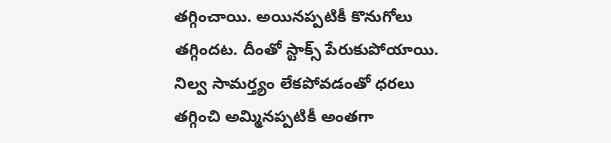తగ్గించాయి. అయినప్పటికీ కొనుగోలు తగ్గిందట. దీంతో స్టాక్స్ పేరుకుపోయాయి. నిల్వ సామర్త్యం లేకపోవడంతో ధరలు తగ్గించి అమ్మినప్పటికీ అంతగా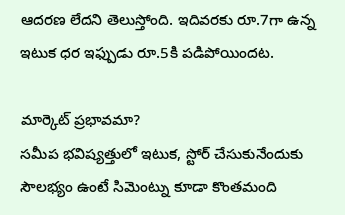ఆదరణ లేదని తెలుస్తోంది. ఇదివరకు రూ.7గా ఉన్న ఇటుక ధర ఇఫ్పుడు రూ.5కి పడిపోయిందట.

మార్కెట్ ప్రభావమా?
సమీప భవిష్యత్తులో ఇటుక, స్టోర్ చేసుకునేందుకు సౌలభ్యం ఉంటే సిమెంట్ను కూడా కొంతమంది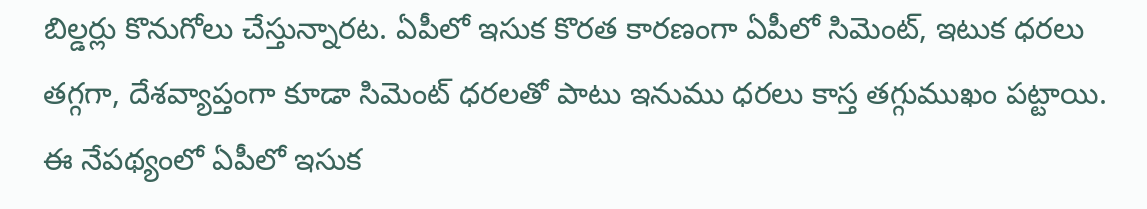బిల్డర్లు కొనుగోలు చేస్తున్నారట. ఏపీలో ఇసుక కొరత కారణంగా ఏపీలో సిమెంట్, ఇటుక ధరలు తగ్గగా, దేశవ్యాప్తంగా కూడా సిమెంట్ ధరలతో పాటు ఇనుము ధరలు కాస్త తగ్గుముఖం పట్టాయి. ఈ నేపథ్యంలో ఏపీలో ఇసుక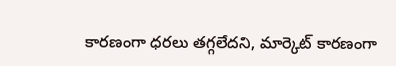కారణంగా ధరలు తగ్గలేదని, మార్కెట్ కారణంగా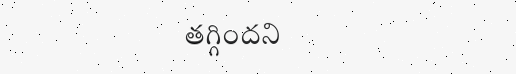తగ్గిందని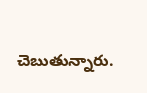చెబుతున్నారు.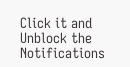Click it and Unblock the Notifications